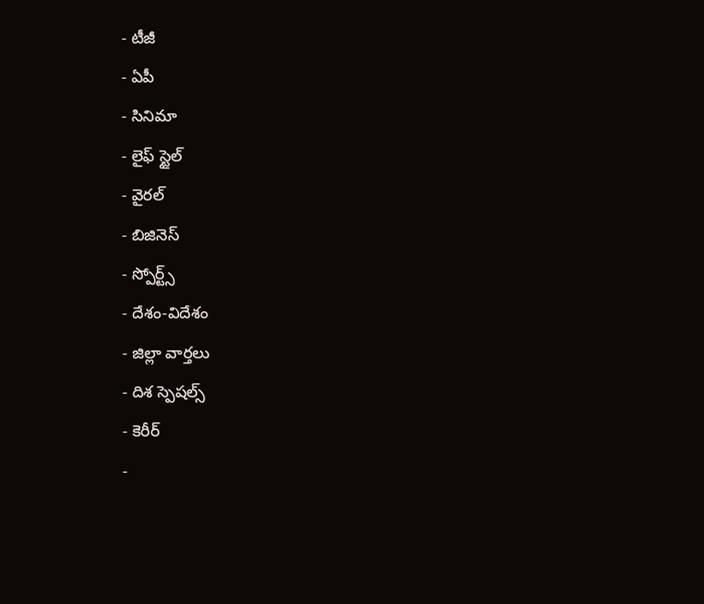- టీజీ
- ఏపీ
- సినిమా
- లైఫ్ స్టైల్
- వైరల్
- బిజినెస్
- స్పోర్ట్స్
- దేశం-విదేశం
- జిల్లా వార్తలు
- దిశ స్పెషల్స్
- కెరీర్
-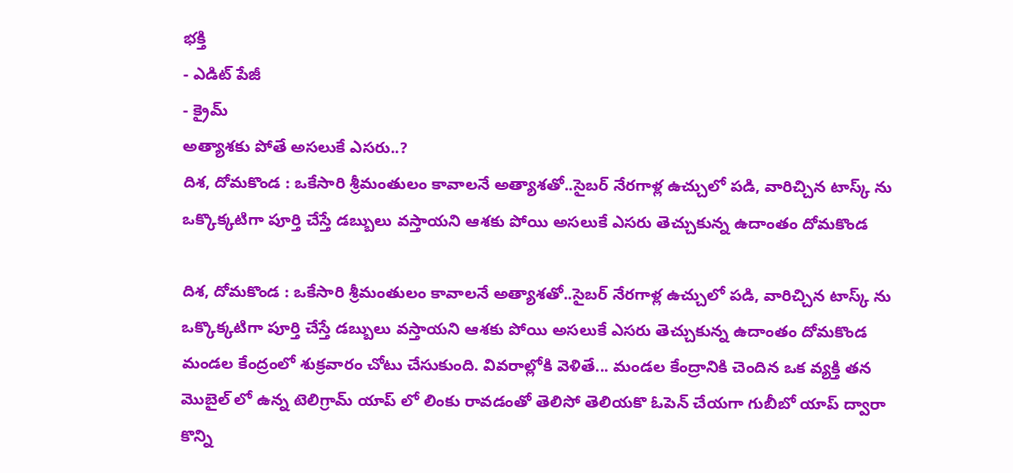భక్తి
- ఎడిట్ పేజీ
- క్రైమ్
అత్యాశకు పోతే అసలుకే ఎసరు..?
దిశ, దోమకొండ : ఒకేసారి శ్రీమంతులం కావాలనే అత్యాశతో..సైబర్ నేరగాళ్ల ఉచ్చులో పడి, వారిచ్చిన టాస్క్ ను ఒక్కొక్కటిగా పూర్తి చేస్తే డబ్బులు వస్తాయని ఆశకు పోయి అసలుకే ఎసరు తెచ్చుకున్న ఉదాంతం దోమకొండ

దిశ, దోమకొండ : ఒకేసారి శ్రీమంతులం కావాలనే అత్యాశతో..సైబర్ నేరగాళ్ల ఉచ్చులో పడి, వారిచ్చిన టాస్క్ ను ఒక్కొక్కటిగా పూర్తి చేస్తే డబ్బులు వస్తాయని ఆశకు పోయి అసలుకే ఎసరు తెచ్చుకున్న ఉదాంతం దోమకొండ మండల కేంద్రంలో శుక్రవారం చోటు చేసుకుంది. వివరాల్లోకి వెళితే... మండల కేంద్రానికి చెందిన ఒక వ్యక్తి తన మొబైల్ లో ఉన్న టెలిగ్రామ్ యాప్ లో లింకు రావడంతో తెలిసో తెలియకొ ఓపెన్ చేయగా గుబీబో యాప్ ద్వారా కొన్ని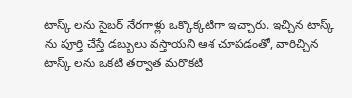టాస్క్ లను సైబర్ నేరగాళ్లు ఒక్కొక్కటిగా ఇచ్చారు. ఇచ్చిన టాస్క్ ను పూర్తి చేస్తే డబ్బులు వస్తాయని ఆశ చూపడంతో, వారిచ్చిన టాస్క్ లను ఒకటి తర్వాత మరొకటి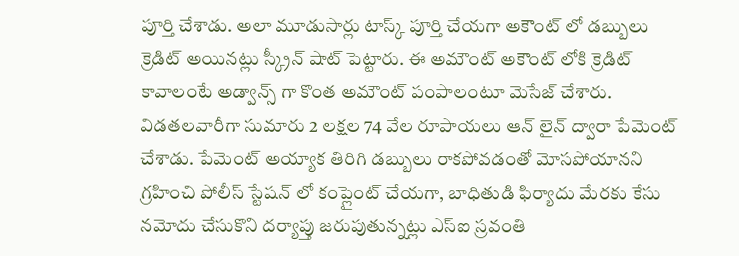పూర్తి చేశాడు. అలా మూడుసార్లు టాస్క్ పూర్తి చేయగా అకౌంట్ లో డబ్బులు క్రెడిట్ అయినట్లు స్క్రీన్ షాట్ పెట్టారు. ఈ అమౌంట్ అకౌంట్ లోకి క్రెడిట్ కావాలంటే అడ్వాన్స్ గా కొంత అమౌంట్ పంపాలంటూ మెసేజ్ చేశారు. విడతలవారీగా సుమారు 2 లక్షల 74 వేల రూపాయలు ఆన్ లైన్ ద్వారా పేమెంట్ చేశాడు. పేమెంట్ అయ్యాక తిరిగి డబ్బులు రాకపోవడంతో మోసపోయానని గ్రహించి పోలీస్ స్టేషన్ లో కంప్లైంట్ చేయగా, బాధితుడి ఫిర్యాదు మేరకు కేసు నమోదు చేసుకొని దర్యాప్తు జరుపుతున్నట్లు ఎస్ఐ స్రవంతి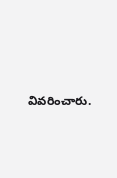వివరించారు.